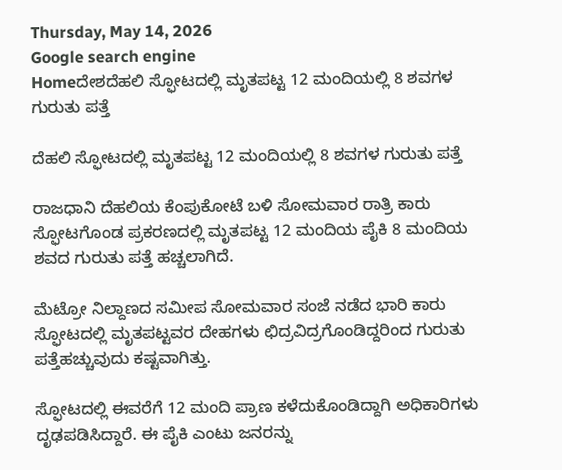Thursday, May 14, 2026
Google search engine
Homeದೇಶದೆಹಲಿ ಸ್ಫೋಟದಲ್ಲಿ ಮೃತಪಟ್ಟ 12 ಮಂದಿಯಲ್ಲಿ 8 ಶವಗಳ ಗುರುತು ಪತ್ತೆ

ದೆಹಲಿ ಸ್ಫೋಟದಲ್ಲಿ ಮೃತಪಟ್ಟ 12 ಮಂದಿಯಲ್ಲಿ 8 ಶವಗಳ ಗುರುತು ಪತ್ತೆ

ರಾಜಧಾನಿ ದೆಹಲಿಯ ಕೆಂಪುಕೋಟೆ ಬಳಿ ಸೋಮವಾರ ರಾತ್ರಿ ಕಾರು ಸ್ಫೋಟಗೊಂಡ ಪ್ರಕರಣದಲ್ಲಿ ಮೃತಪಟ್ಟ 12 ಮಂದಿಯ ಪೈಕಿ 8 ಮಂದಿಯ ಶವದ ಗುರುತು ಪತ್ತೆ ಹಚ್ಚಲಾಗಿದೆ.

ಮೆಟ್ರೋ ನಿಲ್ದಾಣದ ಸಮೀಪ ಸೋಮವಾರ ಸಂಜೆ ನಡೆದ ಭಾರಿ ಕಾರು ಸ್ಫೋಟದಲ್ಲಿ ಮೃತಪಟ್ಟವರ ದೇಹಗಳು ಛಿದ್ರವಿದ್ರಗೊಂಡಿದ್ದರಿಂದ ಗುರುತು ಪತ್ತೆಹಚ್ಚುವುದು ಕಷ್ಟವಾಗಿತ್ತು.

ಸ್ಫೋಟದಲ್ಲಿ ಈವರೆಗೆ 12 ಮಂದಿ ಪ್ರಾಣ ಕಳೆದುಕೊಂಡಿದ್ದಾಗಿ ಅಧಿಕಾರಿಗಳು ದೃಢಪಡಿಸಿದ್ದಾರೆ. ಈ ಪೈಕಿ ಎಂಟು ಜನರನ್ನು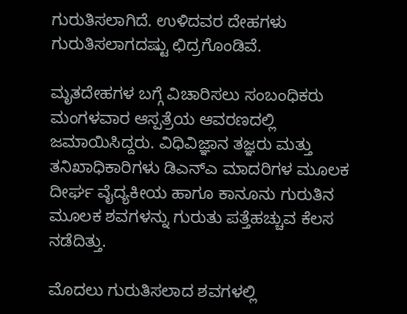ಗುರುತಿಸಲಾಗಿದೆ. ಉಳಿದವರ ದೇಹಗಳು ಗುರುತಿಸಲಾಗದಷ್ಟು ಛಿದ್ರಗೊಂಡಿವೆ.

ಮೃತದೇಹಗಳ ಬಗ್ಗೆ ವಿಚಾರಿಸಲು ಸಂಬಂಧಿಕರು ಮಂಗಳವಾರ ಆಸ್ಪತ್ರೆಯ ಆವರಣದಲ್ಲಿ ಜಮಾಯಿಸಿದ್ದರು. ವಿಧಿವಿಜ್ಞಾನ ತಜ್ಞರು ಮತ್ತು ತನಿಖಾಧಿಕಾರಿಗಳು ಡಿಎನ್‌ಎ ಮಾದರಿಗಳ ಮೂಲಕ ದೀರ್ಘ ವೈದ್ಯಕೀಯ ಹಾಗೂ ಕಾನೂನು ಗುರುತಿನ ಮೂಲಕ ಶವಗಳನ್ನು ಗುರುತು ಪತ್ತೆಹಚ್ಚುವ ಕೆಲಸ ನಡೆದಿತ್ತು.

ಮೊದಲು ಗುರುತಿಸಲಾದ ಶವಗಳಲ್ಲಿ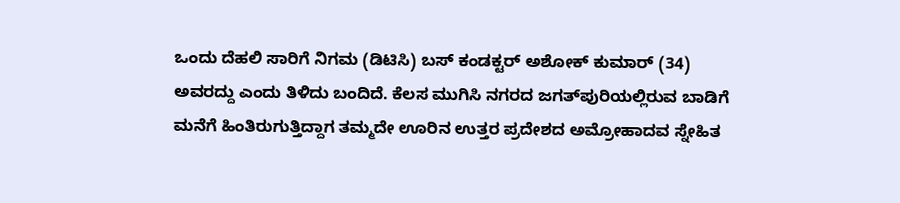ಒಂದು ದೆಹಲಿ ಸಾರಿಗೆ ನಿಗಮ (ಡಿಟಿಸಿ) ಬಸ್ ಕಂಡಕ್ಟರ್ ಅಶೋಕ್ ಕುಮಾರ್ (34) ಅವರದ್ದು ಎಂದು ತಿಳಿದು ಬಂದಿದೆ. ಕೆಲಸ ಮುಗಿಸಿ ನಗರದ ಜಗತ್‌ಪುರಿಯಲ್ಲಿರುವ ಬಾಡಿಗೆ ಮನೆಗೆ ಹಿಂತಿರುಗುತ್ತಿದ್ದಾಗ ತಮ್ಮದೇ ಊರಿನ ಉತ್ತರ ಪ್ರದೇಶದ ಅಮ್ರೋಹಾದವ ಸ್ನೇಹಿತ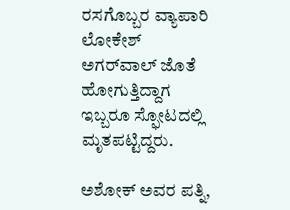ರಸಗೊಬ್ಬರ ವ್ಯಾಪಾರಿ ಲೋಕೇಶ್ ಅಗರ್‌ವಾಲ್ ಜೊತೆ ಹೋಗುತ್ತಿದ್ದಾಗ ಇಬ್ಬರೂ ಸ್ಫೋಟದಲ್ಲಿ ಮೃತಪಟ್ಟಿದ್ದರು.

ಅಶೋಕ್‌ ಅವರ ಪತ್ನಿ,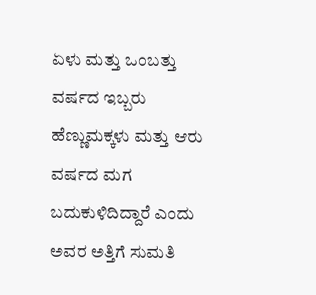ಏಳು ಮತ್ತು ಒಂಬತ್ತು ವರ್ಷದ ಇಬ್ಬರು ಹೆಣ್ಣುಮಕ್ಕಳು ಮತ್ತು ಆರು ವರ್ಷದ ಮಗ ಬದುಕುಳಿದಿದ್ದಾರೆ ಎಂದು ಅವರ ಅತ್ತಿಗೆ ಸುಮತಿ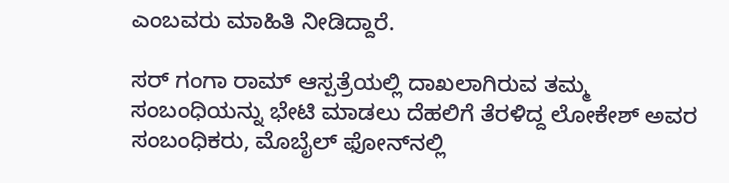ಎಂಬವರು ಮಾಹಿತಿ ನೀಡಿದ್ದಾರೆ.

ಸರ್ ಗಂಗಾ ರಾಮ್ ಆಸ್ಪತ್ರೆಯಲ್ಲಿ ದಾಖಲಾಗಿರುವ ತಮ್ಮ ಸಂಬಂಧಿಯನ್ನು ಭೇಟಿ ಮಾಡಲು ದೆಹಲಿಗೆ ತೆರಳಿದ್ದ ಲೋಕೇಶ್ ಅವರ ಸಂಬಂಧಿಕರು, ಮೊಬೈಲ್ ಫೋನ್‌ನಲ್ಲಿ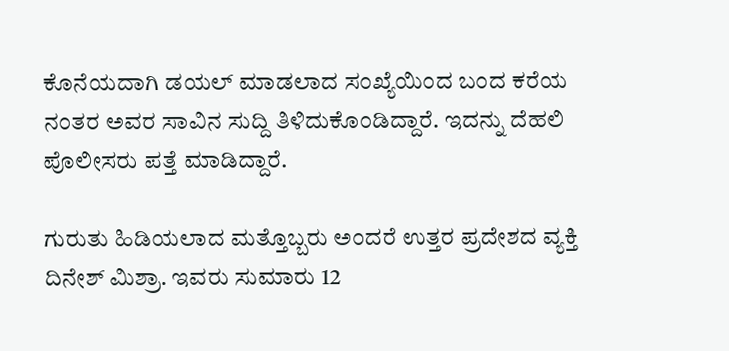ಕೊನೆಯದಾಗಿ ಡಯಲ್ ಮಾಡಲಾದ ಸಂಖ್ಯೆಯಿಂದ ಬಂದ ಕರೆಯ ನಂತರ ಅವರ ಸಾವಿನ ಸುದ್ದಿ ತಿಳಿದುಕೊಂಡಿದ್ದಾರೆ. ಇದನ್ನು ದೆಹಲಿ ಪೊಲೀಸರು ಪತ್ತೆ ಮಾಡಿದ್ದಾರೆ.

ಗುರುತು ಹಿಡಿಯಲಾದ ಮತ್ತೊಬ್ಬರು ಅಂದರೆ ಉತ್ತರ ಪ್ರದೇಶದ ವ್ಯಕ್ತಿ ದಿನೇಶ್ ಮಿಶ್ರಾ. ಇವರು ಸುಮಾರು 12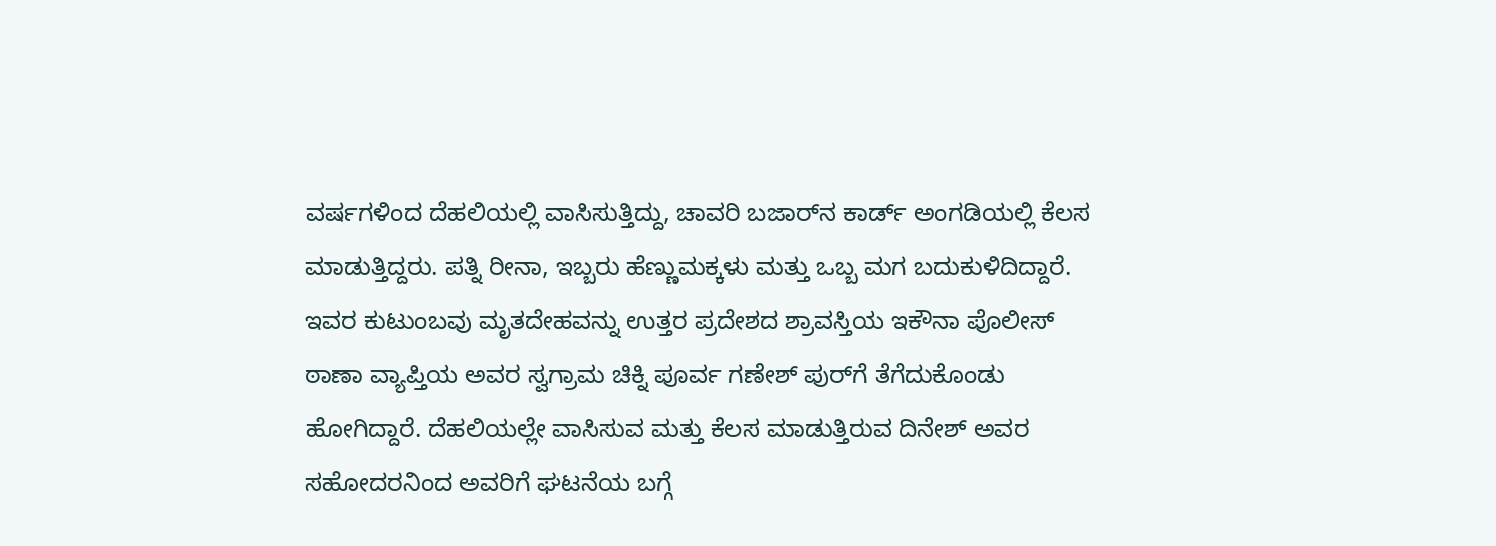ವರ್ಷಗಳಿಂದ ದೆಹಲಿಯಲ್ಲಿ ವಾಸಿಸುತ್ತಿದ್ದು, ಚಾವರಿ ಬಜಾರ್‌ನ ಕಾರ್ಡ್ ಅಂಗಡಿಯಲ್ಲಿ ಕೆಲಸ ಮಾಡುತ್ತಿದ್ದರು. ಪತ್ನಿ ರೀನಾ, ಇಬ್ಬರು ಹೆಣ್ಣುಮಕ್ಕಳು ಮತ್ತು ಒಬ್ಬ ಮಗ ಬದುಕುಳಿದಿದ್ದಾರೆ. ಇವರ ಕುಟುಂಬವು ಮೃತದೇಹವನ್ನು ಉತ್ತರ ಪ್ರದೇಶದ ಶ್ರಾವಸ್ತಿಯ ಇಕೌನಾ ಪೊಲೀಸ್ ಠಾಣಾ ವ್ಯಾಪ್ತಿಯ ಅವರ ಸ್ವಗ್ರಾಮ ಚಿಕ್ನಿ ಪೂರ್ವ ಗಣೇಶ್ ಪುರ್‌ಗೆ ತೆಗೆದುಕೊಂಡು ಹೋಗಿದ್ದಾರೆ. ದೆಹಲಿಯಲ್ಲೇ ವಾಸಿಸುವ ಮತ್ತು ಕೆಲಸ ಮಾಡುತ್ತಿರುವ ದಿನೇಶ್ ಅವರ ಸಹೋದರನಿಂದ ಅವರಿಗೆ ಘಟನೆಯ ಬಗ್ಗೆ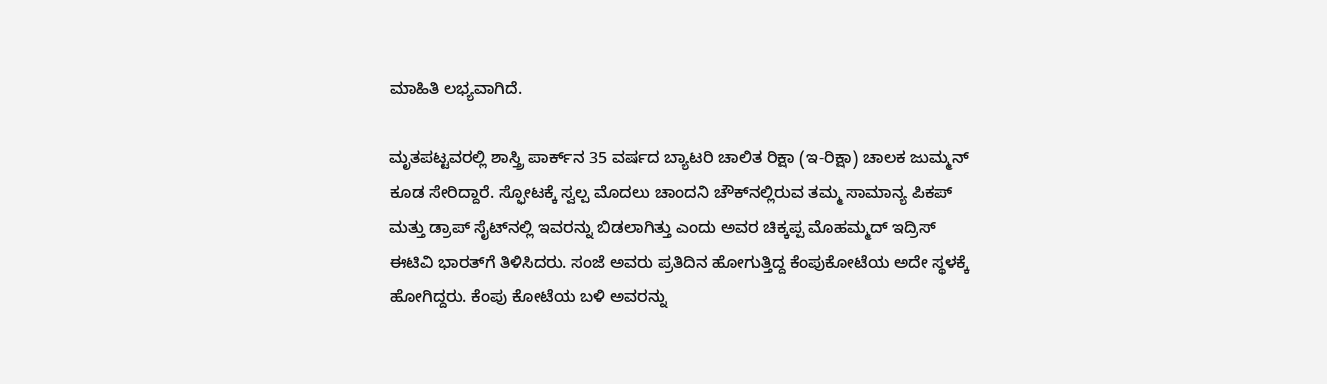ಮಾಹಿತಿ ಲಭ್ಯವಾಗಿದೆ.

ಮೃತಪಟ್ಟವರಲ್ಲಿ ಶಾಸ್ತ್ರಿ ಪಾರ್ಕ್‌ನ 35 ವರ್ಷದ ಬ್ಯಾಟರಿ ಚಾಲಿತ ರಿಕ್ಷಾ (ಇ-ರಿಕ್ಷಾ) ಚಾಲಕ ಜುಮ್ಮನ್ ಕೂಡ ಸೇರಿದ್ದಾರೆ. ಸ್ಫೋಟಕ್ಕೆ ಸ್ವಲ್ಪ ಮೊದಲು ಚಾಂದನಿ ಚೌಕ್‌ನಲ್ಲಿರುವ ತಮ್ಮ ಸಾಮಾನ್ಯ ಪಿಕಪ್ ಮತ್ತು ಡ್ರಾಪ್ ಸೈಟ್‌ನಲ್ಲಿ ಇವರನ್ನು ಬಿಡಲಾಗಿತ್ತು ಎಂದು ಅವರ ಚಿಕ್ಕಪ್ಪ ಮೊಹಮ್ಮದ್ ಇದ್ರಿಸ್ ಈಟಿವಿ ಭಾರತ್‌ಗೆ ತಿಳಿಸಿದರು. ಸಂಜೆ ಅವರು ಪ್ರತಿದಿನ ಹೋಗುತ್ತಿದ್ದ ಕೆಂಪುಕೋಟೆಯ ಅದೇ ಸ್ಥಳಕ್ಕೆ ಹೋಗಿದ್ದರು. ಕೆಂಪು ಕೋಟೆಯ ಬಳಿ ಅವರನ್ನು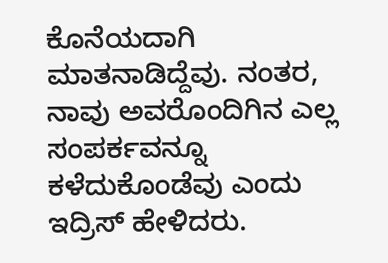ಕೊನೆಯದಾಗಿ ಮಾತನಾಡಿದ್ದೆವು. ನಂತರ, ನಾವು ಅವರೊಂದಿಗಿನ ಎಲ್ಲ ಸಂಪರ್ಕವನ್ನೂ ಕಳೆದುಕೊಂಡೆವು ಎಂದು ಇದ್ರಿಸ್ ಹೇಳಿದರು.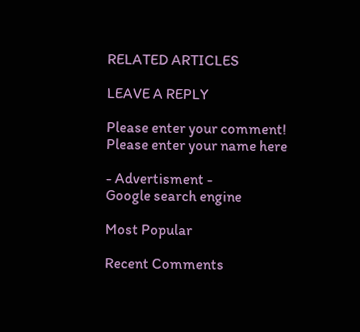RELATED ARTICLES

LEAVE A REPLY

Please enter your comment!
Please enter your name here

- Advertisment -
Google search engine

Most Popular

Recent Comments